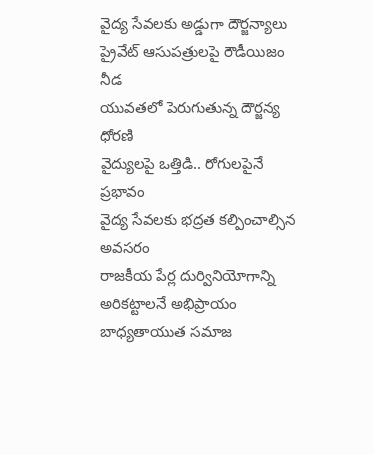వైద్య సేవలకు అడ్డుగా దౌర్జన్యాలు
ప్రైవేట్ ఆసుపత్రులపై రౌడీయిజం నీడ
యువతలో పెరుగుతున్న దౌర్జన్య ధోరణి
వైద్యులపై ఒత్తిడి.. రోగులపైనే ప్రభావం
వైద్య సేవలకు భద్రత కల్పించాల్సిన అవసరం
రాజకీయ పేర్ల దుర్వినియోగాన్ని అరికట్టాలనే అభిప్రాయం
బాధ్యతాయుత సమాజ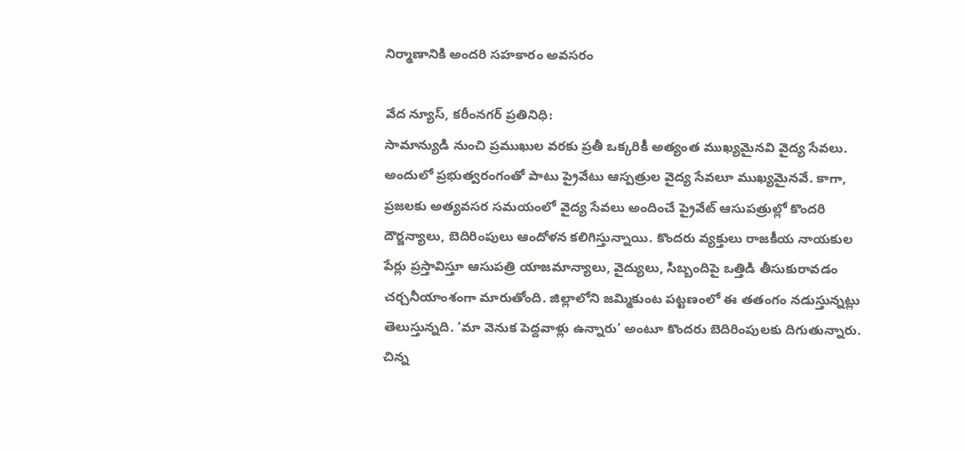నిర్మాణానికి అందరి సహకారం అవసరం

వేద న్యూస్, కరీంనగర్ ప్రతినిధి:
సామాన్యుడి నుంచి ప్రముఖుల వరకు ప్రతీ ఒక్కరికీ అత్యంత ముఖ్యమైనవి వైద్య సేవలు. అందులో ప్రభుత్వరంగంతో పాటు ప్రైవేటు ఆస్పత్రుల వైద్య సేవలూ ముఖ్యమైనవే. కాగా, ప్రజలకు అత్యవసర సమయంలో వైద్య సేవలు అందించే ప్రైవేట్ ఆసుపత్రుల్లో కొందరి దౌర్జన్యాలు, బెదిరింపులు ఆందోళన కలిగిస్తున్నాయి. కొందరు వ్యక్తులు రాజకీయ నాయకుల పేర్లు ప్రస్తావిస్తూ ఆసుపత్రి యాజమాన్యాలు, వైద్యులు, సిబ్బందిపై ఒత్తిడి తీసుకురావడం చర్చనీయాంశంగా మారుతోంది. జిల్లాలోని జమ్మికుంట పట్టణంలో ఈ తతంగం నడుస్తున్నట్లు తెలుస్తున్నది. ‘మా వెనుక పెద్దవాళ్లు ఉన్నారు’ అంటూ కొందరు బెదిరింపులకు దిగుతున్నారు. చిన్న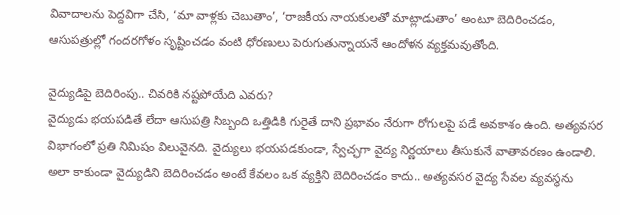వివాదాలను పెద్దవిగా చేసి, ‘మా వాళ్లకు చెబుతాం’, ‘రాజకీయ నాయకులతో మాట్లాడుతాం’ అంటూ బెదిరించడం, ఆసుపత్రుల్లో గందరగోళం సృష్టించడం వంటి ధోరణులు పెరుగుతున్నాయనే ఆందోళన వ్యక్తమవుతోంది.

వైద్యుడిపై బెదిరింపు.. చివరికి నష్టపోయేది ఎవరు?
వైద్యుడు భయపడితే లేదా ఆసుపత్రి సిబ్బంది ఒత్తిడికి గురైతే దాని ప్రభావం నేరుగా రోగులపై పడే అవకాశం ఉంది. అత్యవసర విభాగంలో ప్రతి నిమిషం విలువైనది. వైద్యులు భయపడకుండా, స్వేచ్ఛగా వైద్య నిర్ణయాలు తీసుకునే వాతావరణం ఉండాలి. అలా కాకుండా వైద్యుడిని బెదిరించడం అంటే కేవలం ఒక వ్యక్తిని బెదిరించడం కాదు.. అత్యవసర వైద్య సేవల వ్యవస్థను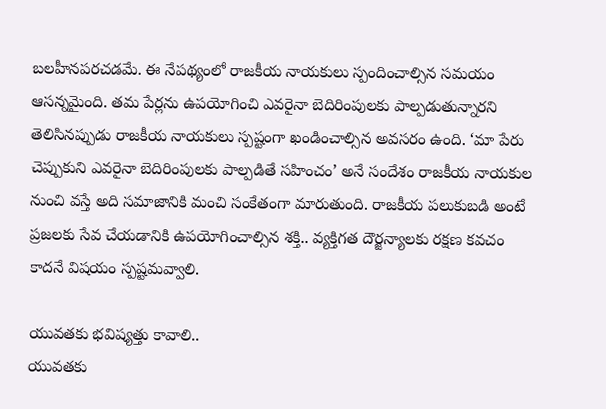బలహీనపరచడమే. ఈ నేపథ్యంలో రాజకీయ నాయకులు స్పందించాల్సిన సమయం ఆసన్నమైంది. తమ పేర్లను ఉపయోగించి ఎవరైనా బెదిరింపులకు పాల్పడుతున్నారని తెలిసినప్పుడు రాజకీయ నాయకులు స్పష్టంగా ఖండించాల్సిన అవసరం ఉంది. ‘మా పేరు చెప్పుకుని ఎవరైనా బెదిరింపులకు పాల్పడితే సహించం’ అనే సందేశం రాజకీయ నాయకుల నుంచి వస్తే అది సమాజానికి మంచి సంకేతంగా మారుతుంది. రాజకీయ పలుకుబడి అంటే ప్రజలకు సేవ చేయడానికి ఉపయోగించాల్సిన శక్తి.. వ్యక్తిగత దౌర్జన్యాలకు రక్షణ కవచం కాదనే విషయం స్పష్టమవ్వాలి.

యువతకు భవిష్యత్తు కావాలి..
యువతకు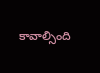కావాల్సింది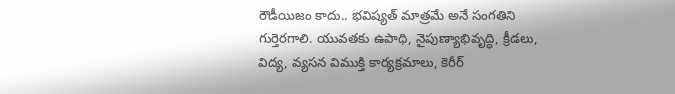రౌడీయిజం కాదు.. భవిష్యత్ మాత్రమే అనే సంగతిని గుర్తెరగాలి. యువతకు ఉపాధి, నైపుణ్యాభివృద్ధి, క్రీడలు, విద్య, వ్యసన విముక్తి కార్యక్రమాలు, కెరీర్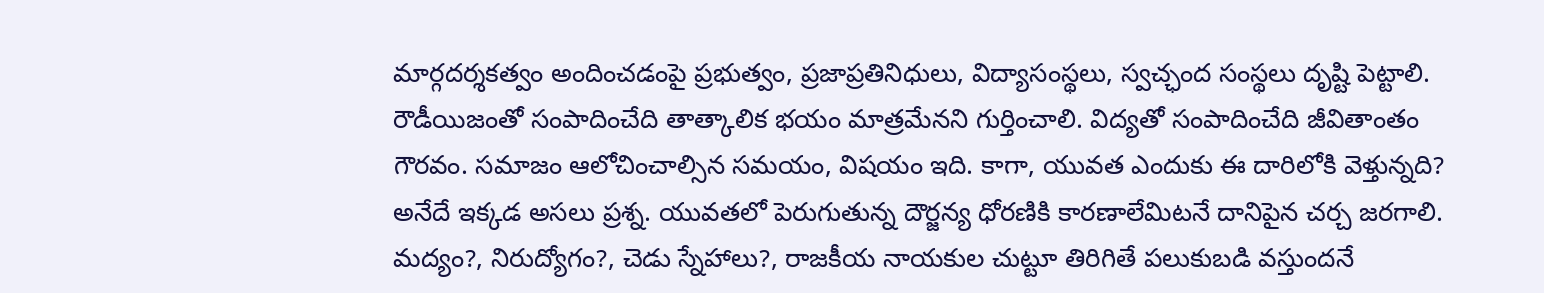మార్గదర్శకత్వం అందించడంపై ప్రభుత్వం, ప్రజాప్రతినిధులు, విద్యాసంస్థలు, స్వచ్ఛంద సంస్థలు దృష్టి పెట్టాలి.
రౌడీయిజంతో సంపాదించేది తాత్కాలిక భయం మాత్రమేనని గుర్తించాలి. విద్యతో సంపాదించేది జీవితాంతం గౌరవం. సమాజం ఆలోచించాల్సిన సమయం, విషయం ఇది. కాగా, యువత ఎందుకు ఈ దారిలోకి వెళ్తున్నది? అనేదే ఇక్కడ అసలు ప్రశ్న. యువతలో పెరుగుతున్న దౌర్జన్య ధోరణికి కారణాలేమిటనే దానిపైన చర్చ జరగాలి. మద్యం?, నిరుద్యోగం?, చెడు స్నేహాలు?, రాజకీయ నాయకుల చుట్టూ తిరిగితే పలుకుబడి వస్తుందనే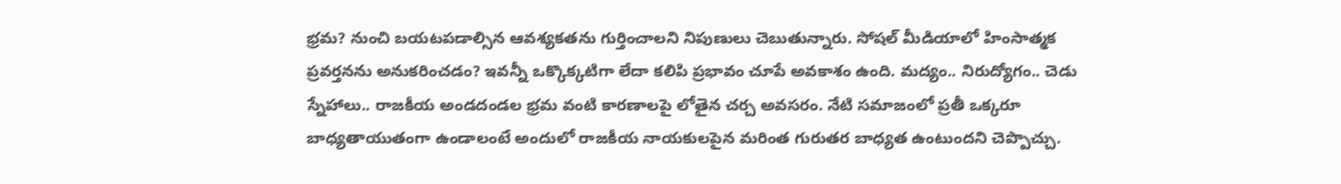భ్రమ? నుంచి బయటపడాల్సిన ఆవశ్యకతను గుర్తించాలని నిపుణులు చెబుతున్నారు. సోషల్ మీడియాలో హింసాత్మక ప్రవర్తనను అనుకరించడం? ఇవన్నీ ఒక్కొక్కటిగా లేదా కలిపి ప్రభావం చూపే అవకాశం ఉంది. మద్యం.. నిరుద్యోగం.. చెడు స్నేహాలు.. రాజకీయ అండదండల భ్రమ వంటి కారణాలపై లోతైన చర్చ అవసరం. నేటి సమాజంలో ప్రతీ ఒక్కరూ బాధ్యతాయుతంగా ఉండాలంటే అందులో రాజకీయ నాయకులపైన మరింత గురుతర బాధ్యత ఉంటుందని చెప్పొచ్చు.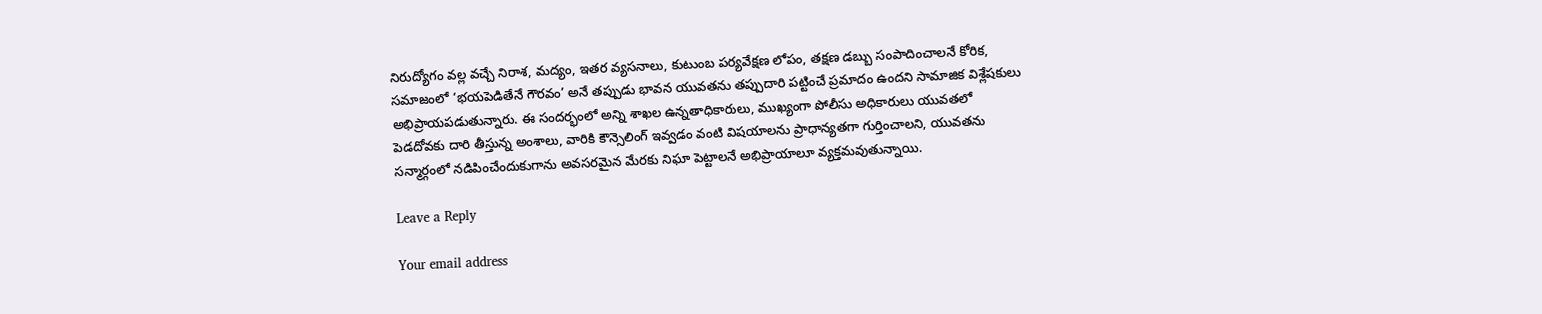నిరుద్యోగం వల్ల వచ్చే నిరాశ, మద్యం, ఇతర వ్యసనాలు, కుటుంబ పర్యవేక్షణ లోపం, తక్షణ డబ్బు సంపాదించాలనే కోరిక, సమాజంలో ‘భయపెడితేనే గౌరవం’ అనే తప్పుడు భావన యువతను తప్పుదారి పట్టించే ప్రమాదం ఉందని సామాజిక విశ్లేషకులు అభిప్రాయపడుతున్నారు. ఈ సందర్భంలో అన్ని శాఖల ఉన్నతాధికారులు, ముఖ్యంగా పోలీసు అధికారులు యువతలో పెడదోవకు దారి తీస్తున్న అంశాలు, వారికి కౌన్సెలింగ్ ఇవ్వడం వంటి విషయాలను ప్రాధాన్యతగా గుర్తించాలని, యువతను సన్మార్గంలో నడిపించేందుకుగాను అవసరమైన మేరకు నిఘా పెట్టాలనే అభిప్రాయాలూ వ్యక్తమవుతున్నాయి.

Leave a Reply

Your email address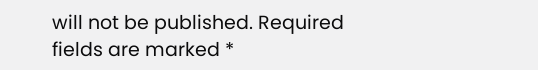will not be published. Required fields are marked *